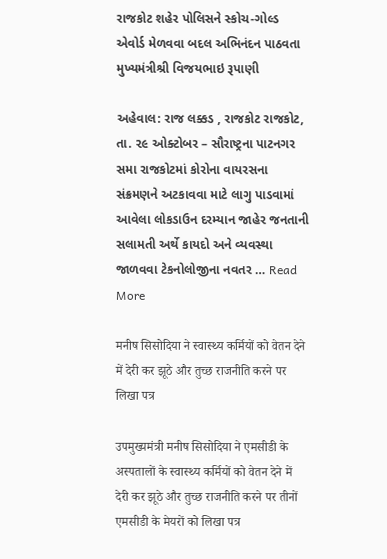રાજકોટ શહેર પોલિસને સ્કોચ-ગોલ્ડ એવોર્ડ મેળવવા બદલ અભિનંદન પાઠવતા મુખ્યમંત્રીશ્રી વિજયભાઇ રૂપાણી

અહેવાલ: રાજ લક્કડ , રાજકોટ રાજકોટ, તા. ૨૯ ઓક્ટોબર – સૌરાષ્ટ્રના પાટનગર સમા રાજકોટમાં કોરોના વાયરસના સંક્રમણને અટકાવવા માટે લાગુ પાડવામાં આવેલા લોકડાઉન દરમ્યાન જાહેર જનતાની સલામતી અર્થે કાયદો અને વ્યવસ્થા જાળવવા ટેકનોલોજીના નવતર … Read More

मनीष सिसोदिया ने स्वास्थ्य कर्मियों को वेतन देने में देरी कर झूठे और तुच्छ राजनीति करने पर लिखा पत्र

उपमुख्यमंत्री मनीष सिसोदिया ने एमसीडी के अस्पतालों के स्वास्थ्य कर्मियों को वेतन देने में देरी कर झूठे और तुच्छ राजनीति करने पर तीनों एमसीडी के मेयरों को लिखा पत्र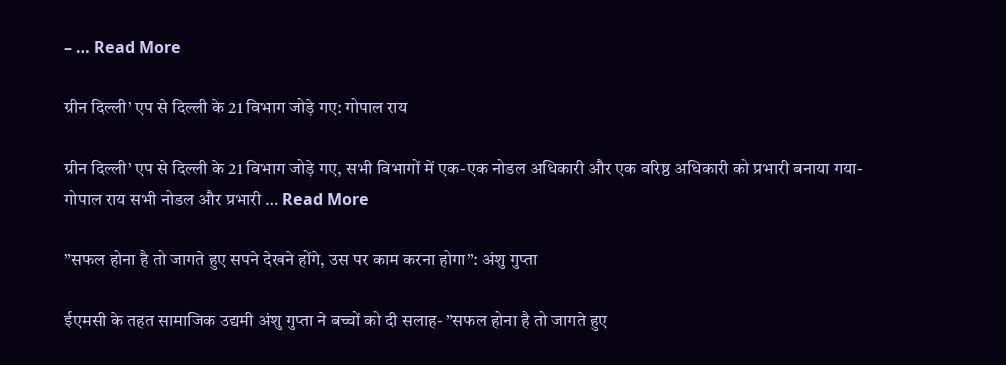– … Read More

ग्रीन दिल्ली’ एप से दिल्ली के 21 विभाग जोड़े गए: गोपाल राय

ग्रीन दिल्ली’ एप से दिल्ली के 21 विभाग जोड़े गए, सभी विभागों में एक-एक नोडल अधिकारी और एक वरिष्ठ अधिकारी को प्रभारी बनाया गया- गोपाल राय सभी नोडल और प्रभारी … Read More

”सफल होना है तो जागते हुए सपने देखने होंगे, उस पर काम करना होगा”: अंशु गुप्ता

ईएमसी के तहत सामाजिक उद्यमी अंशु गुप्ता ने बच्चों को दी सलाह- ”सफल होना है तो जागते हुए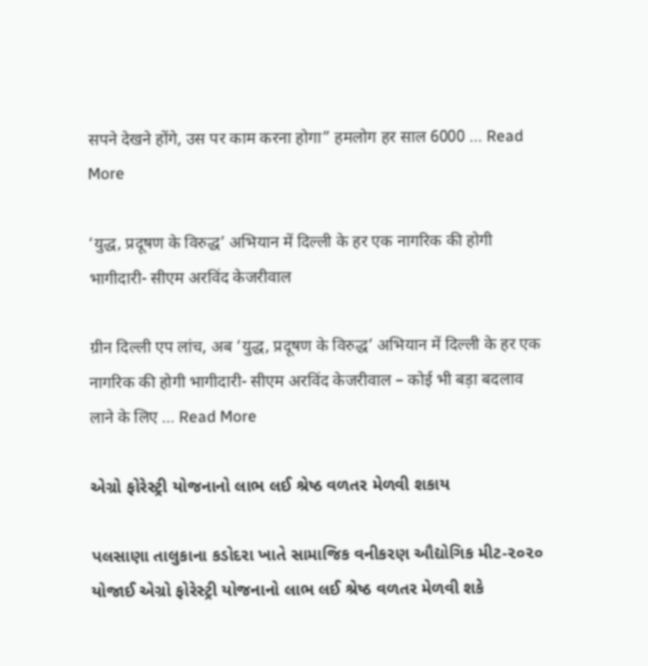सपने देखने होंगे, उस पर काम करना होगा” हमलोग हर साल 6000 … Read More

‘युद्ध, प्रदूषण के विरुद्ध’ अभियान में दिल्ली के हर एक नागरिक की होगी भागीदारी- सीएम अरविंद केजरीवाल

ग्रीन दिल्ली एप लांच, अब ‘युद्ध, प्रदूषण के विरुद्ध’ अभियान में दिल्ली के हर एक नागरिक की होगी भागीदारी- सीएम अरविंद केजरीवाल – कोई भी बड़ा बदलाव लाने के लिए … Read More

એગ્રો ફોરેસ્ટ્રી યોજનાનો લાભ લઈ શ્રેષ્ઠ વળતર મેળવી શકાય

પલસાણા તાલુકાના કડોદરા ખાતે સામાજિક વનીકરણ ઔદ્યોગિક મીટ-૨૦૨૦ યોજાઈ એગ્રો ફોરેસ્ટ્રી યોજનાનો લાભ લઈ શ્રેષ્ઠ વળતર મેળવી શકે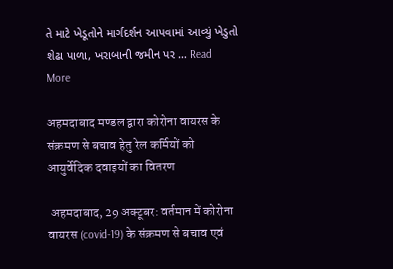તે માટે ખેડૂતોને માર્ગદર્શન આપવામાં આવ્યું ખેડુતો શેઢા પાળા, ખરાબાની જમીન પર … Read More

अहमदाबाद मण्डल द्वारा कोरोना वायरस के संक्रमण से बचाव हेतु रेल कर्मियों को आयुर्वेदिक दवाइयों का वितरण

 अहमदाबाद, 29 अक्टूबर: वर्तमान में कोरोना वायरस (covid-19) के संक्रमण से बचाव एवं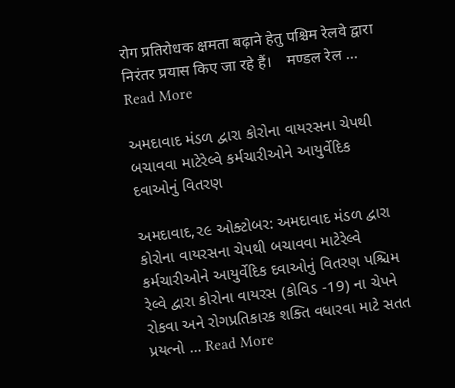रोग प्रतिरोधक क्षमता बढ़ाने हेतु पश्चिम रेलवे द्वारा निरंतर प्रयास किए जा रहे हैं।    मण्डल रेल … Read More

અમદાવાદ મંડળ દ્વારા કોરોના વાયરસના ચેપથી બચાવવા માટેરેલ્વે કર્મચારીઓને આયુર્વેદિક દવાઓનું વિતરણ

અમદાવાદ,૨૯ ઓક્ટોબર: અમદાવાદ મંડળ દ્વારા કોરોના વાયરસના ચેપથી બચાવવા માટેરેલ્વે કર્મચારીઓને આયુર્વેદિક દવાઓનું વિતરણ પશ્ચિમ રેલ્વે દ્વારા કોરોના વાયરસ (કોવિડ -19) ના ચેપને રોકવા અને રોગપ્રતિકારક શક્તિ વધારવા માટે સતત પ્રયત્નો … Read More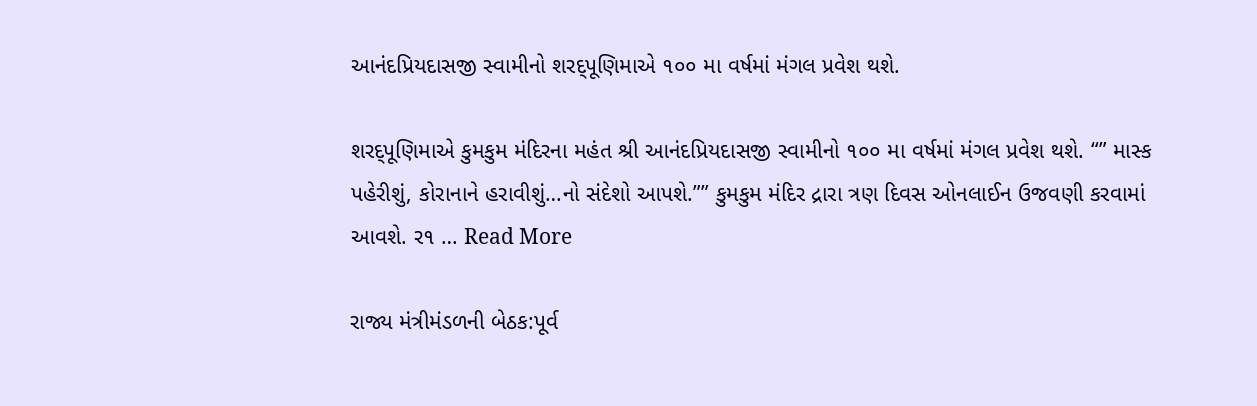આનંદપ્રિયદાસજી સ્વામીનો શરદ્પૂણિમાએ ૧૦૦ મા વર્ષમાં મંગલ પ્રવેશ થશે.

શરદ્પૂણિમાએ કુમકુમ મંદિરના મહંત શ્રી આનંદપ્રિયદાસજી સ્વામીનો ૧૦૦ મા વર્ષમાં મંગલ પ્રવેશ થશે. “” માસ્ક પહેરીશું, કોરાનાને હરાવીશું…નો સંદેશો આપશે.”” કુમકુમ મંદિર દ્રારા ત્રણ દિવસ ઓનલાઈન ઉજવણી કરવામાં આવશે. ર૧ … Read More

રાજ્ય મંત્રીમંડળની બેઠક:પૂર્વ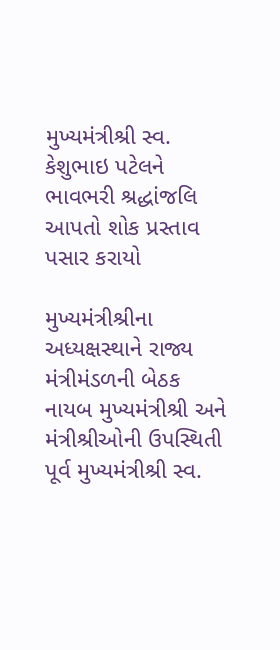મુખ્યમંત્રીશ્રી સ્વ. કેશુભાઇ પટેલને ભાવભરી શ્રદ્ધાંજલિ આપતો શોક પ્રસ્તાવ પસાર કરાયો

મુખ્યમંત્રીશ્રીના અધ્યક્ષસ્થાને રાજ્ય મંત્રીમંડળની બેઠક નાયબ મુખ્યમંત્રીશ્રી અને મંત્રીશ્રીઓની ઉપસ્થિતી પૂર્વ મુખ્યમંત્રીશ્રી સ્વ.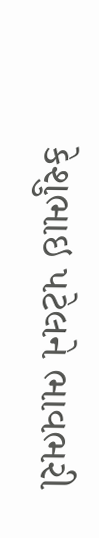કેશુભાઇ પટેલને ભાવભરી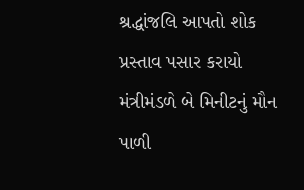શ્રદ્ધાંજલિ આપતો શોક પ્રસ્તાવ પસાર કરાયો મંત્રીમંડળે બે મિનીટનું મૌન પાળી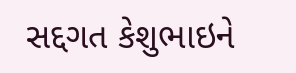સદ્દગત કેશુભાઇને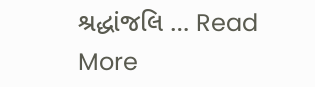શ્રદ્ધાંજલિ … Read More